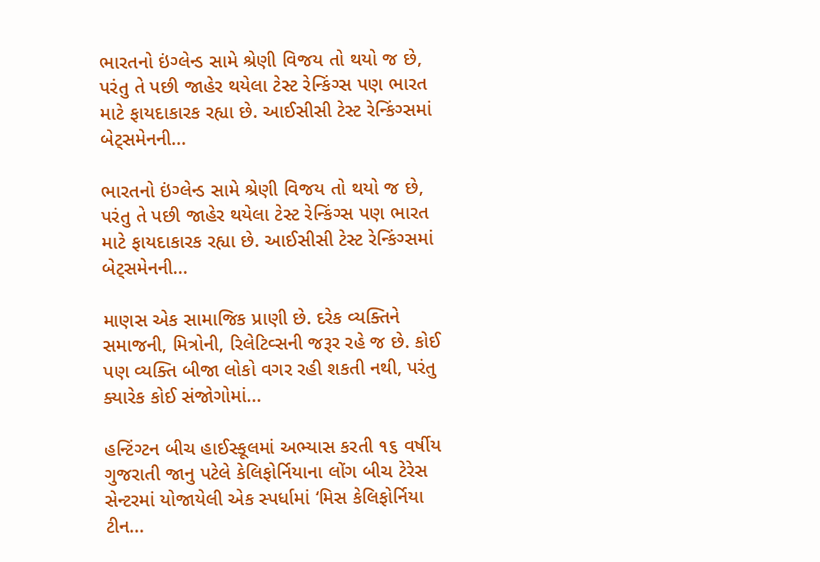ભારતનો ઇંગ્લેન્ડ સામે શ્રેણી વિજય તો થયો જ છે, પરંતુ તે પછી જાહેર થયેલા ટેસ્ટ રેન્કિંગ્સ પણ ભારત માટે ફાયદાકારક રહ્યા છે. આઈસીસી ટેસ્ટ રેન્કિંગ્સમાં બેટ્સમેનની...

ભારતનો ઇંગ્લેન્ડ સામે શ્રેણી વિજય તો થયો જ છે, પરંતુ તે પછી જાહેર થયેલા ટેસ્ટ રેન્કિંગ્સ પણ ભારત માટે ફાયદાકારક રહ્યા છે. આઈસીસી ટેસ્ટ રેન્કિંગ્સમાં બેટ્સમેનની...

માણસ એક સામાજિક પ્રાણી છે. દરેક વ્યક્તિને સમાજની, મિત્રોની, રિલેટિવ્સની જરૂર રહે જ છે. કોઈ પણ વ્યક્તિ બીજા લોકો વગર રહી શકતી નથી, પરંતુ ક્યારેક કોઈ સંજોગોમાં...

હન્ટિંગ્ટન બીચ હાઈસ્કૂલમાં અભ્યાસ કરતી ૧૬ વર્ષીય ગુજરાતી જાનુ પટેલે કેલિફોર્નિયાના લોંગ બીચ ટેરેસ સેન્ટરમાં યોજાયેલી એક સ્પર્ધામાં ‘મિસ કેલિફોર્નિયા ટીન...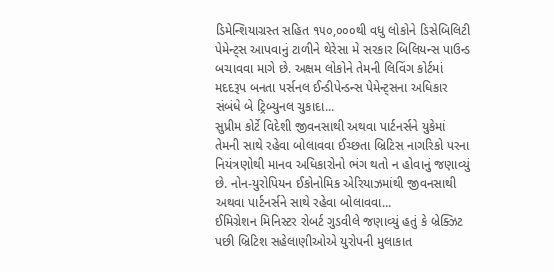ડિમેન્શિયાગ્રસ્ત સહિત ૧૫૦,૦૦૦થી વધુ લોકોને ડિસેબિલિટી પેમેન્ટ્સ આપવાનું ટાળીને થેરેસા મે સરકાર બિલિયન્સ પાઉન્ડ બચાવવા માગે છે. અક્ષમ લોકોને તેમની લિવિંગ કોર્ટમાં મદદરૂપ બનતા પર્સનલ ઈન્ડીપેન્ડન્સ પેમેન્ટ્સના અધિકાર સંબંધે બે ટ્રિબ્યુનલ ચુકાદા...
સુપ્રીમ કોર્ટે વિદેશી જીવનસાથી અથવા પાર્ટનર્સને યુકેમાં તેમની સાથે રહેવા બોલાવવા ઈચ્છતા બ્રિટિસ નાગરિકો પરના નિયંત્રણોથી માનવ અધિકારોનો ભંગ થતો ન હોવાનું જણાવ્યું છે. નોન-યુરોપિયન ઈકોનોમિક એરિયાઝમાંથી જીવનસાથી અથવા પાર્ટનર્સને સાથે રહેવા બોલાવવા...
ઈમિગ્રેશન મિનિસ્ટર રોબર્ટ ગુડવીલે જણાવ્યું હતું કે બ્રેક્ઝિટ પછી બ્રિટિશ સહેલાણીઓએ યુરોપની મુલાકાત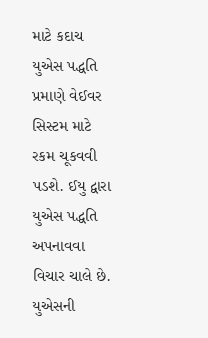માટે કદાચ યુએસ પદ્ધતિ પ્રમાણે વેઈવર સિસ્ટમ માટે રકમ ચૂકવવી પડશે. ઈયુ દ્વારા યુએસ પદ્ધતિ અપનાવવા વિચાર ચાલે છે. યુએસની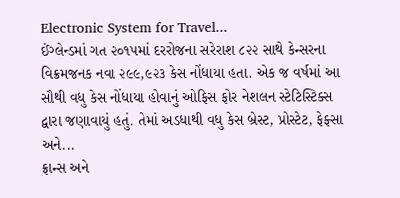Electronic System for Travel...
ઈંગ્લેન્ડમાં ગત ૨૦૧૫માં દરરોજના સરેરાશ ૮૨૨ સાથે કેન્સરના વિક્રમજનક નવા ૨૯૯,૯૨૩ કેસ નોંધાયા હતા. એક જ વર્ષમાં આ સૌથી વધુ કેસ નોંધાયા હોવાનું ઓફિસ ફોર નેશલન સ્ટેટિસ્ટિક્સ દ્વારા જણાવાયું હતું. તેમાં અડધાથી વધુ કેસ બ્રેસ્ટ, પ્રોસ્ટેટ, ફેફ્સા અને...
ફ્રાન્સ અને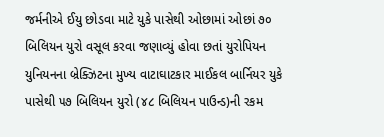જર્મનીએ ઈયુ છોડવા માટે યુકે પાસેથી ઓછામાં ઓછાં ૭૦ બિલિયન યુરો વસૂલ કરવા જણાવ્યું હોવા છતાં યુરોપિયન યુનિયનના બ્રેક્ઝિટના મુખ્ય વાટાઘાટકાર માઈકલ બાર્નિયર યુકે પાસેથી ૫૭ બિલિયન યુરો (૪૮ બિલિયન પાઉન્ડ)ની રકમ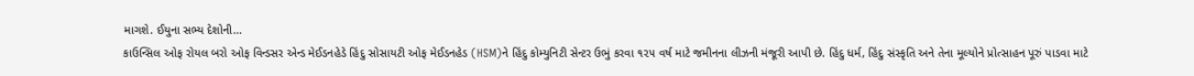માગશે. ઈયુના સભ્ય દેશોની...
કાઉન્સિલ ઓફ રોયલ બરો ઓફ વિન્ડસર એન્ડ મેઈડનહેડે હિંદુ સોસાયટી ઓફ મેઈડનહેડ (HSM)ને હિંદુ કોમ્યુનિટી સેન્ટર ઉભું કરવા ૧૨૫ વર્ષ માટે જમીનના લીઝની મંજૂરી આપી છે. હિંદુ ધર્મ, હિંદુ સંસ્કૃતિ અને તેના મૂલ્યોને પ્રોત્સાહન પૂરું પાડવા માટે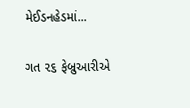મેઈડનહેડમાં...

ગત ૨૬ ફેબ્રુઆરીએ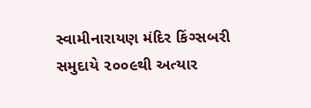સ્વામીનારાયણ મંદિર કિંગ્સબરી સમુદાયે ૨૦૦૯થી અત્યાર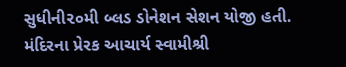સુધીની૨૦મી બ્લડ ડોનેશન સેશન યોજી હતી. મંદિરના પ્રેરક આચાર્ય સ્વામીશ્રી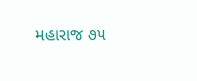મહારાજ ૭૫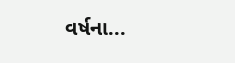વર્ષના...